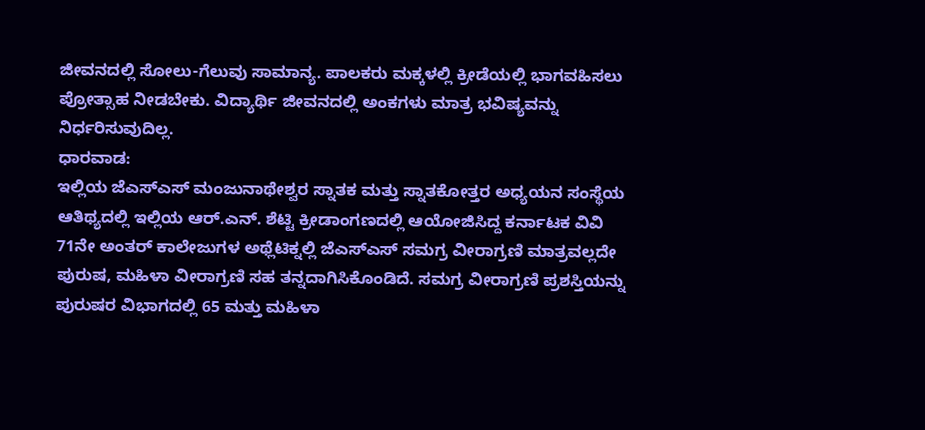ಜೀವನದಲ್ಲಿ ಸೋಲು-ಗೆಲುವು ಸಾಮಾನ್ಯ. ಪಾಲಕರು ಮಕ್ಕಳಲ್ಲಿ ಕ್ರೀಡೆಯಲ್ಲಿ ಭಾಗವಹಿಸಲು ಪ್ರೋತ್ಸಾಹ ನೀಡಬೇಕು. ವಿದ್ಯಾರ್ಥಿ ಜೀವನದಲ್ಲಿ ಅಂಕಗಳು ಮಾತ್ರ ಭವಿಷ್ಯವನ್ನು ನಿರ್ಧರಿಸುವುದಿಲ್ಲ.
ಧಾರವಾಡ:
ಇಲ್ಲಿಯ ಜೆಎಸ್ಎಸ್ ಮಂಜುನಾಥೇಶ್ವರ ಸ್ನಾತಕ ಮತ್ತು ಸ್ನಾತಕೋತ್ತರ ಅಧ್ಯಯನ ಸಂಸ್ಥೆಯ ಆತಿಥ್ಯದಲ್ಲಿ ಇಲ್ಲಿಯ ಆರ್.ಎನ್. ಶೆಟ್ಟಿ ಕ್ರೀಡಾಂಗಣದಲ್ಲಿ ಆಯೋಜಿಸಿದ್ದ ಕರ್ನಾಟಕ ವಿವಿ 71ನೇ ಅಂತರ್ ಕಾಲೇಜುಗಳ ಅಥ್ಲೆಟಿಕ್ನಲ್ಲಿ ಜೆಎಸ್ಎಸ್ ಸಮಗ್ರ ವೀರಾಗ್ರಣಿ ಮಾತ್ರವಲ್ಲದೇ ಪುರುಷ, ಮಹಿಳಾ ವೀರಾಗ್ರಣಿ ಸಹ ತನ್ನದಾಗಿಸಿಕೊಂಡಿದೆ. ಸಮಗ್ರ ವೀರಾಗ್ರಣಿ ಪ್ರಶಸ್ತಿಯನ್ನು ಪುರುಷರ ವಿಭಾಗದಲ್ಲಿ 65 ಮತ್ತು ಮಹಿಳಾ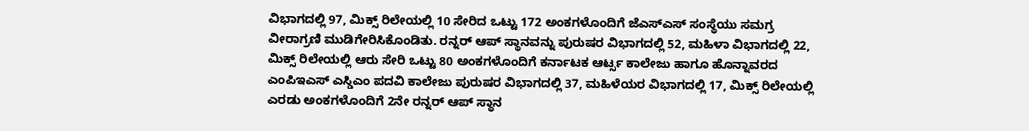ವಿಭಾಗದಲ್ಲಿ 97, ಮಿಕ್ಸ್ ರಿಲೇಯಲ್ಲಿ 10 ಸೇರಿದ ಒಟ್ಟು 172 ಅಂಕಗಳೊಂದಿಗೆ ಜೆಎಸ್ಎಸ್ ಸಂಸ್ಥೆಯು ಸಮಗ್ರ ವೀರಾಗ್ರಣಿ ಮುಡಿಗೇರಿಸಿಕೊಂಡಿತು. ರನ್ನರ್ ಆಪ್ ಸ್ಥಾನವನ್ನು ಪುರುಷರ ವಿಭಾಗದಲ್ಲಿ 52, ಮಹಿಳಾ ವಿಭಾಗದಲ್ಲಿ 22, ಮಿಕ್ಸ್ ರಿಲೇಯಲ್ಲಿ ಆರು ಸೇರಿ ಒಟ್ಟು 80 ಅಂಕಗಳೊಂದಿಗೆ ಕರ್ನಾಟಕ ಆರ್ಟ್ಸ ಕಾಲೇಜು ಹಾಗೂ ಹೊನ್ನಾವರದ ಎಂಪಿಇಎಸ್ ಎಸ್ಡಿಎಂ ಪದವಿ ಕಾಲೇಜು ಪುರುಷರ ವಿಭಾಗದಲ್ಲಿ 37, ಮಹಿಳೆಯರ ವಿಭಾಗದಲ್ಲಿ 17, ಮಿಕ್ಸ್ ರಿಲೇಯಲ್ಲಿ ಎರಡು ಅಂಕಗಳೊಂದಿಗೆ 2ನೇ ರನ್ನರ್ ಆಪ್ ಸ್ಥಾನ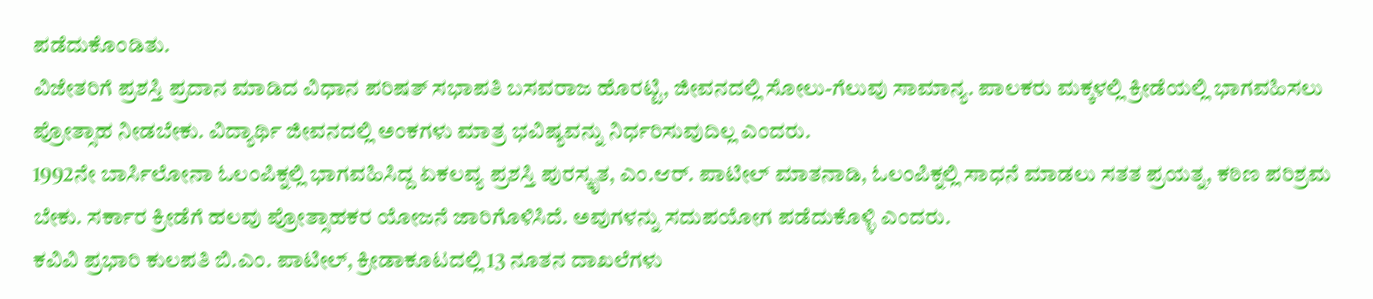ಪಡೆದುಕೊಂಡಿತು.
ವಿಜೇತರಿಗೆ ಪ್ರಶಸ್ತಿ ಪ್ರದಾನ ಮಾಡಿದ ವಿಧಾನ ಪರಿಷತ್ ಸಭಾಪತಿ ಬಸವರಾಜ ಹೊರಟ್ಟಿ, ಜೀವನದಲ್ಲಿ ಸೋಲು-ಗೆಲುವು ಸಾಮಾನ್ಯ. ಪಾಲಕರು ಮಕ್ಕಳಲ್ಲಿ ಕ್ರೀಡೆಯಲ್ಲಿ ಭಾಗವಹಿಸಲು ಪ್ರೋತ್ಸಾಹ ನೀಡಬೇಕು. ವಿದ್ಯಾರ್ಥಿ ಜೀವನದಲ್ಲಿ ಅಂಕಗಳು ಮಾತ್ರ ಭವಿಷ್ಯವನ್ನು ನಿರ್ಧರಿಸುವುದಿಲ್ಲ ಎಂದರು.
1992ನೇ ಬಾರ್ಸಿಲೋನಾ ಓಲಂಪಿಕ್ನಲ್ಲಿ ಭಾಗವಹಿಸಿದ್ದ ಏಕಲವ್ಯ ಪ್ರಶಸ್ತಿ ಪುರಸ್ಕೃತ, ಎಂ.ಆರ್. ಪಾಟೀಲ್ ಮಾತನಾಡಿ, ಓಲಂಪಿಕ್ನಲ್ಲಿ ಸಾಧನೆ ಮಾಡಲು ಸತತ ಪ್ರಯತ್ನ, ಕಠಿಣ ಪರಿಶ್ರಮ ಬೇಕು. ಸರ್ಕಾರ ಕ್ರೀಡೆಗೆ ಹಲವು ಪ್ರೋತ್ಸಾಹಕರ ಯೋಜನೆ ಜಾರಿಗೊಳಿಸಿದೆ. ಅವುಗಳನ್ನು ಸದುಪಯೋಗ ಪಡೆದುಕೊಳ್ಳಿ ಎಂದರು.
ಕವಿವಿ ಪ್ರಭಾರಿ ಕುಲಪತಿ ಬಿ.ಎಂ. ಪಾಟೀಲ್, ಕ್ರೀಡಾಕೂಟದಲ್ಲಿ 13 ನೂತನ ದಾಖಲೆಗಳು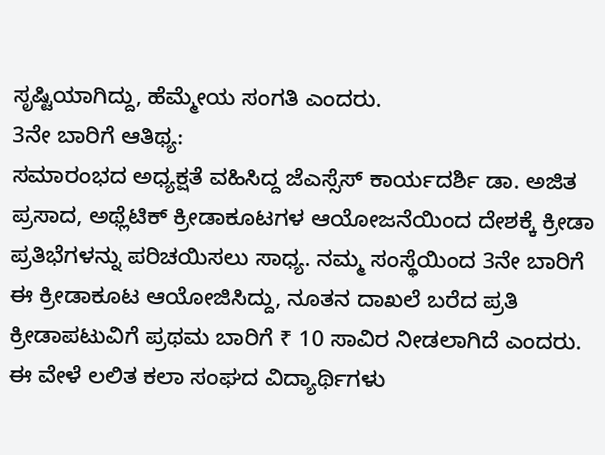ಸೃಷ್ಟಿಯಾಗಿದ್ದು, ಹೆಮ್ಮೇಯ ಸಂಗತಿ ಎಂದರು.
3ನೇ ಬಾರಿಗೆ ಆತಿಥ್ಯ:
ಸಮಾರಂಭದ ಅಧ್ಯಕ್ಷತೆ ವಹಿಸಿದ್ದ ಜೆಎಸ್ಸೆಸ್ ಕಾರ್ಯದರ್ಶಿ ಡಾ. ಅಜಿತ ಪ್ರಸಾದ, ಅಥ್ಲೆಟಿಕ್ ಕ್ರೀಡಾಕೂಟಗಳ ಆಯೋಜನೆಯಿಂದ ದೇಶಕ್ಕೆ ಕ್ರೀಡಾ ಪ್ರತಿಭೆಗಳನ್ನು ಪರಿಚಯಿಸಲು ಸಾಧ್ಯ. ನಮ್ಮ ಸಂಸ್ಥೆಯಿಂದ 3ನೇ ಬಾರಿಗೆ ಈ ಕ್ರೀಡಾಕೂಟ ಆಯೋಜಿಸಿದ್ದು, ನೂತನ ದಾಖಲೆ ಬರೆದ ಪ್ರತಿ ಕ್ರೀಡಾಪಟುವಿಗೆ ಪ್ರಥಮ ಬಾರಿಗೆ ₹ 10 ಸಾವಿರ ನೀಡಲಾಗಿದೆ ಎಂದರು.
ಈ ವೇಳೆ ಲಲಿತ ಕಲಾ ಸಂಘದ ವಿದ್ಯಾರ್ಥಿಗಳು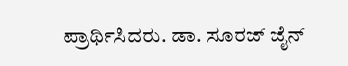ಪ್ರಾರ್ಥಿಸಿದರು. ಡಾ. ಸೂರಜ್ ಜೈನ್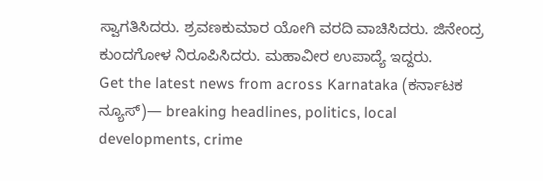ಸ್ವಾಗತಿಸಿದರು. ಶ್ರವಣಕುಮಾರ ಯೋಗಿ ವರದಿ ವಾಚಿಸಿದರು. ಜಿನೇಂದ್ರ ಕುಂದಗೋಳ ನಿರೂಪಿಸಿದರು. ಮಹಾವೀರ ಉಪಾದ್ಯೆ ಇದ್ದರು.
Get the latest news from across Karnataka (ಕರ್ನಾಟಕ ನ್ಯೂಸ್)— breaking headlines, politics, local developments, crime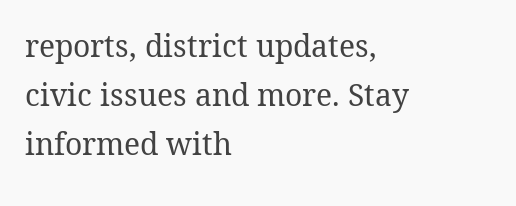reports, district updates, civic issues and more. Stay informed with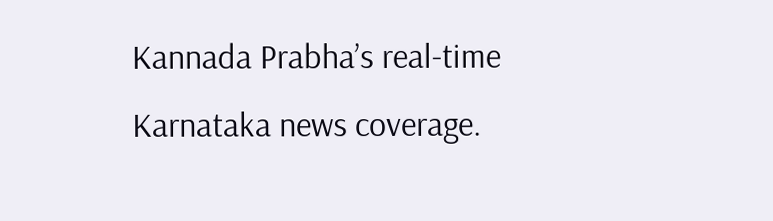Kannada Prabha’s real‑time Karnataka news coverage.